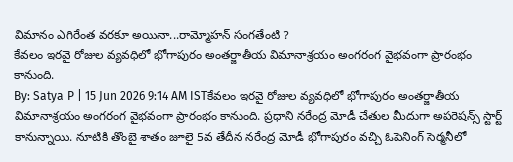విమానం ఎగిరేంత వరకూ అయినా...రామ్మోహన్ సంగతేంటి ?
కేవలం ఇరవై రోజుల వ్యవధిలో భోగాపురం అంతర్జాతీయ విమానాశ్రయం అంగరంగ వైభవంగా ప్రారంభం కానుంది.
By: Satya P | 15 Jun 2026 9:14 AM ISTకేవలం ఇరవై రోజుల వ్యవధిలో భోగాపురం అంతర్జాతీయ విమానాశ్రయం అంగరంగ వైభవంగా ప్రారంభం కానుంది. ప్రధాని నరేంద్ర మోడీ చేతుల మీదుగా అపరెషన్స్ స్టార్ట్ కానున్నాయి. నూటికి తొంబై శాతం జూలై 5వ తేదీన నరేంద్ర మోడీ భోగాపురం వచ్చి ఓపెనింగ్ సెర్మనీలో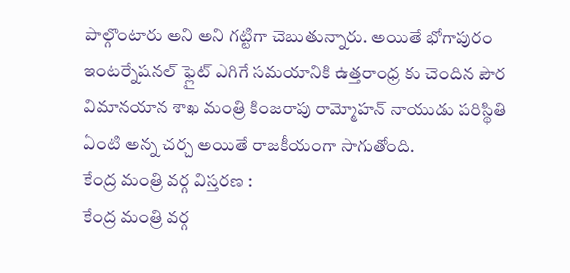పాల్గొంటారు అని అని గట్టిగా చెబుతున్నారు. అయితే భోగాపురం ఇంటర్నేషనల్ ఫ్లైట్ ఎగిగే సమయానికి ఉత్తరాంధ్ర కు చెందిన పౌర విమానయాన శాఖ మంత్రి కింజరాపు రామ్మోహన్ నాయుడు పరిస్థితి ఏంటి అన్న చర్చ అయితే రాజకీయంగా సాగుతోంది.
కేంద్ర మంత్రి వర్గ విస్తరణ :
కేంద్ర మంత్రి వర్గ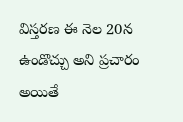విస్తరణ ఈ నెల 20న ఉండొచ్చు అని ప్రచారం అయితే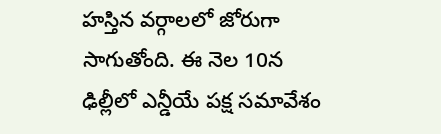హస్తిన వర్గాలలో జోరుగా సాగుతోంది. ఈ నెల 10న ఢిల్లీలో ఎన్డీయే పక్ష సమావేశం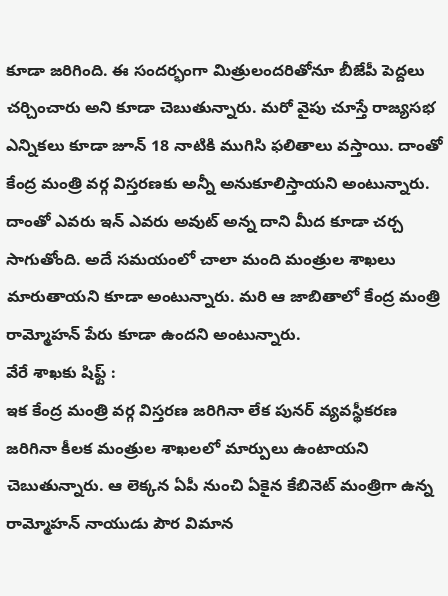కూడా జరిగింది. ఈ సందర్భంగా మిత్రులందరితోనూ బీజేపీ పెద్దలు చర్చించారు అని కూడా చెబుతున్నారు. మరో వైపు చూస్తే రాజ్యసభ ఎన్నికలు కూడా జూన్ 18 నాటికి ముగిసి ఫలితాలు వస్తాయి. దాంతో కేంద్ర మంత్రి వర్గ విస్తరణకు అన్నీ అనుకూలిస్తాయని అంటున్నారు. దాంతో ఎవరు ఇన్ ఎవరు అవుట్ అన్న దాని మీద కూడా చర్చ సాగుతోంది. అదే సమయంలో చాలా మంది మంత్రుల శాఖలు మారుతాయని కూడా అంటున్నారు. మరి ఆ జాబితాలో కేంద్ర మంత్రి రామ్మోహన్ పేరు కూడా ఉందని అంటున్నారు.
వేరే శాఖకు షిఫ్ట్ :
ఇక కేంద్ర మంత్రి వర్గ విస్తరణ జరిగినా లేక పునర్ వ్యవస్థీకరణ జరిగినా కీలక మంత్రుల శాఖలలో మార్పులు ఉంటాయని చెబుతున్నారు. ఆ లెక్కన ఏపీ నుంచి ఏకైన కేబినెట్ మంత్రిగా ఉన్న రామ్మోహన్ నాయుడు పౌర విమాన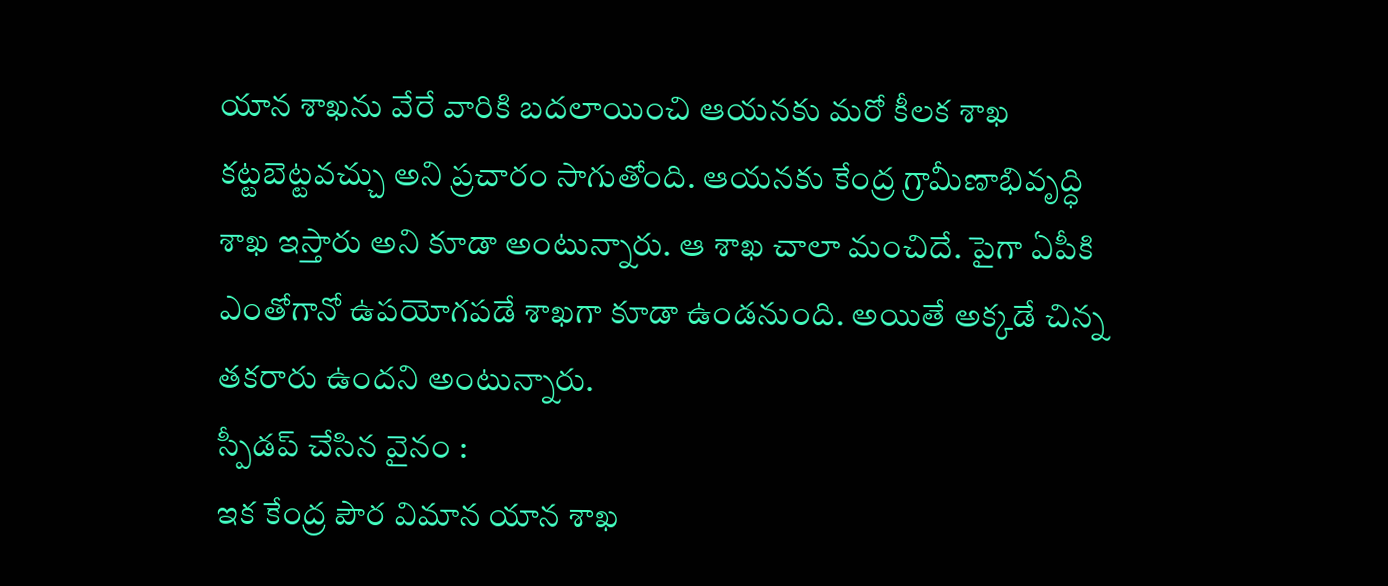యాన శాఖను వేరే వారికి బదలాయించి ఆయనకు మరో కీలక శాఖ కట్టబెట్టవచ్చు అని ప్రచారం సాగుతోంది. ఆయనకు కేంద్ర గ్రామీణాభివృద్ధి శాఖ ఇస్తారు అని కూడా అంటున్నారు. ఆ శాఖ చాలా మంచిదే. పైగా ఏపీకి ఎంతోగానో ఉపయోగపడే శాఖగా కూడా ఉండనుంది. అయితే అక్కడే చిన్న తకరారు ఉందని అంటున్నారు.
స్పీడప్ చేసిన వైనం :
ఇక కేంద్ర పౌర విమాన యాన శాఖ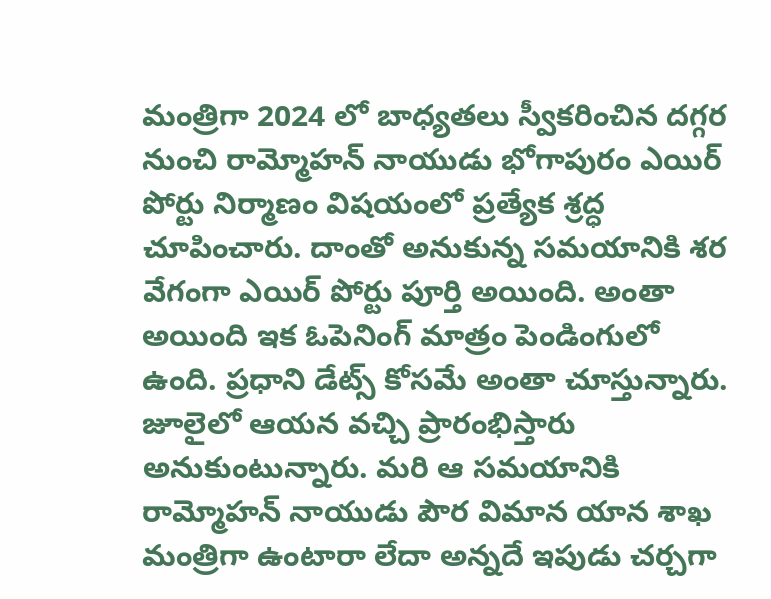మంత్రిగా 2024 లో బాధ్యతలు స్వీకరించిన దగ్గర నుంచి రామ్మోహన్ నాయుడు భోగాపురం ఎయిర్ పోర్టు నిర్మాణం విషయంలో ప్రత్యేక శ్రద్ధ చూపించారు. దాంతో అనుకున్న సమయానికి శర వేగంగా ఎయిర్ పోర్టు పూర్తి అయింది. అంతా అయింది ఇక ఓపెనింగ్ మాత్రం పెండింగులో ఉంది. ప్రధాని డేట్స్ కోసమే అంతా చూస్తున్నారు. జూలైలో ఆయన వచ్చి ప్రారంభిస్తారు అనుకుంటున్నారు. మరి ఆ సమయానికి రామ్మోహన్ నాయుడు పౌర విమాన యాన శాఖ మంత్రిగా ఉంటారా లేదా అన్నదే ఇపుడు చర్చగా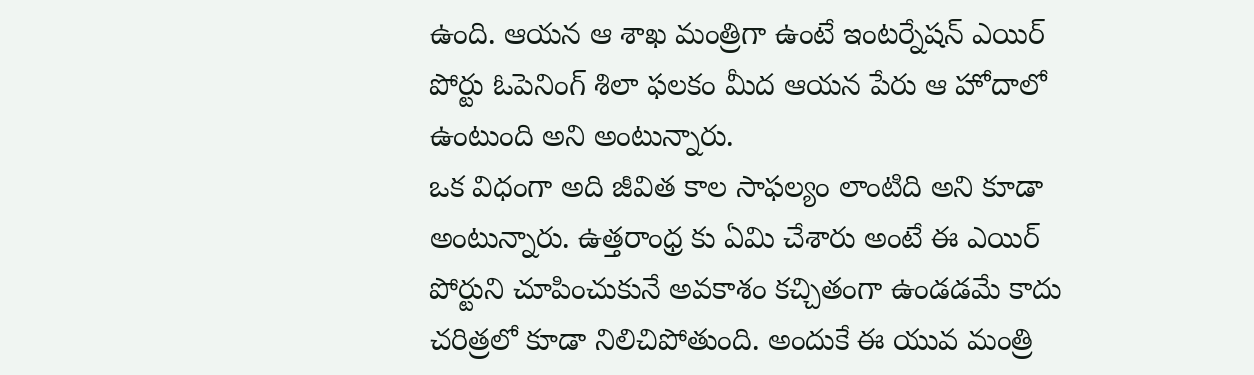ఉంది. ఆయన ఆ శాఖ మంత్రిగా ఉంటే ఇంటర్నేషన్ ఎయిర్ పోర్టు ఓపెనింగ్ శిలా ఫలకం మీద ఆయన పేరు ఆ హోదాలో ఉంటుంది అని అంటున్నారు.
ఒక విధంగా అది జీవిత కాల సాఫల్యం లాంటిది అని కూడా అంటున్నారు. ఉత్తరాంధ్ర కు ఏమి చేశారు అంటే ఈ ఎయిర్ పోర్టుని చూపించుకునే అవకాశం కచ్చితంగా ఉండడమే కాదు చరిత్రలో కూడా నిలిచిపోతుంది. అందుకే ఈ యువ మంత్రి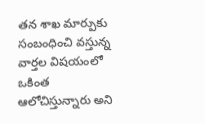తన శాఖ మార్పుకు సంబంధించి వస్తున్న వార్తల విషయంలో ఒకింత ఆలోచిస్తున్నారు అని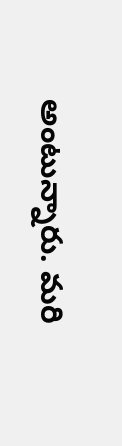అంటున్నారు. మరి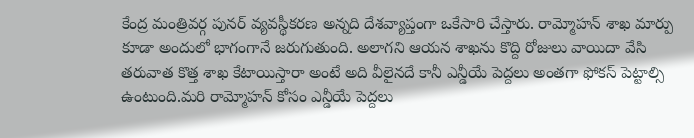కేంద్ర మంత్రివర్గ పునర్ వ్యవస్థీకరణ అన్నది దేశవ్యాప్తంగా ఒకేసారి చేస్తారు. రామ్మోహన్ శాఖ మార్పు కూడా అందులో భాగంగానే జరుగుతుంది. అలాగని ఆయన శాఖను కొద్ది రోజులు వాయిదా వేసి తరువాత కొత్త శాఖ కేటాయిస్తారా అంటే అది వీలైనదే కానీ ఎన్డీయే పెద్దలు అంతగా ఫోకస్ పెట్టాల్సి ఉంటుంది.మరి రామ్మోహన్ కోసం ఎన్డీయే పెద్దలు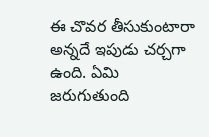ఈ చొవర తీసుకుంటారా అన్నదే ఇపుడు చర్చగా ఉంది. ఏమి జరుగుతుంది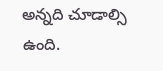అన్నది చూడాల్సి ఉంది.